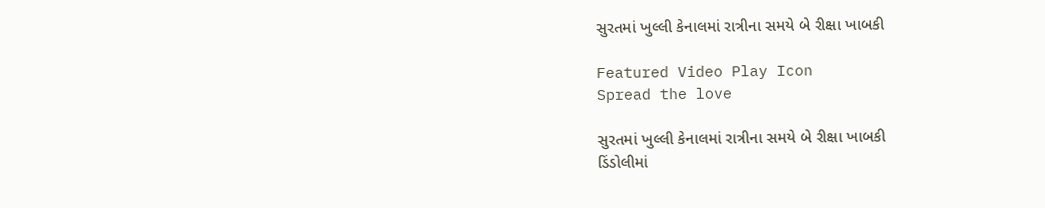સુરતમાં ખુલ્લી કેનાલમાં રાત્રીના સમયે બે રીક્ષા ખાબકી

Featured Video Play Icon
Spread the love

સુરતમાં ખુલ્લી કેનાલમાં રાત્રીના સમયે બે રીક્ષા ખાબકી
ડિંડોલીમાં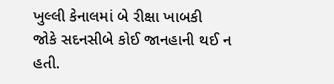ખુલ્લી કેનાલમાં બે રીક્ષા ખાબકી
જોકે સદનસીબે કોઈ જાનહાની થઈ ન હતી.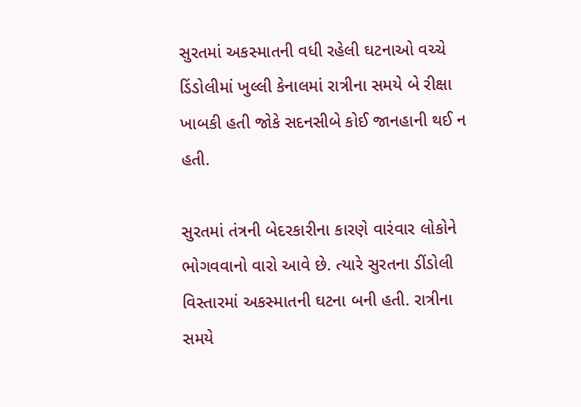સુરતમાં અકસ્માતની વધી રહેલી ઘટનાઓ વચ્ચે ડિંડોલીમાં ખુલ્લી કેનાલમાં રાત્રીના સમયે બે રીક્ષા ખાબકી હતી જોકે સદનસીબે કોઈ જાનહાની થઈ ન હતી.

સુરતમાં તંત્રની બેદરકારીના કારણે વારંવાર લોકોને ભોગવવાનો વારો આવે છે. ત્યારે સુરતના ડીંડોલી વિસ્તારમાં અકસ્માતની ઘટના બની હતી. રાત્રીના સમયે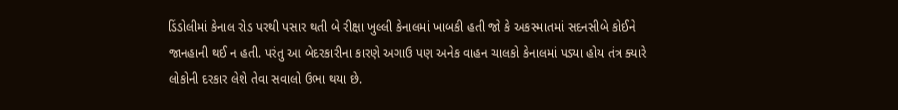ડિંડોલીમાં કેનાલ રોડ પરથી પસાર થતી બે રીક્ષા ખુલ્લી કેનાલમાં ખાબકી હતી જો કે અકસ્માતમાં સદનસીબે કોઈને જાનહાની થઈ ન હતી. પરંતુ આ બેદરકારીના કારણે અગાઉ પણ અનેક વાહન ચાલકો કેનાલમાં પડ્યા હોય તંત્ર ક્યારે લોકોની દરકાર લેશે તેવા સવાલો ઉભા થયા છે.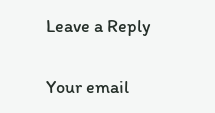Leave a Reply

Your email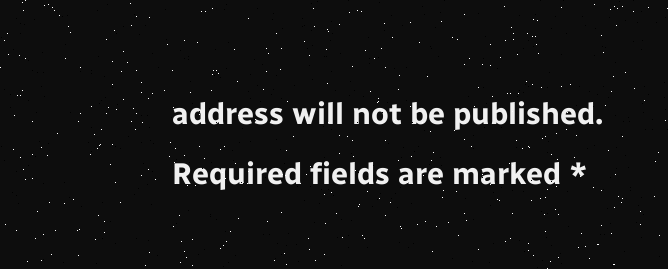address will not be published. Required fields are marked *